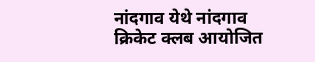नांदगाव येथे नांदगाव क्रिकेट क्लब आयोजित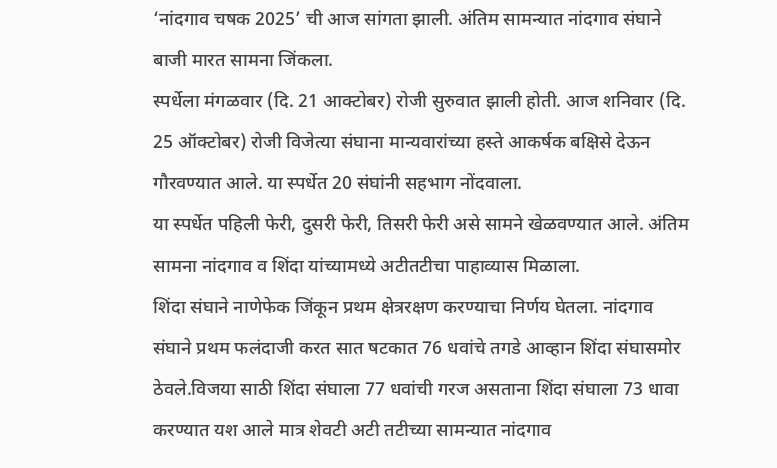‘नांदगाव चषक 2025’ ची आज सांगता झाली. अंतिम सामन्यात नांदगाव संघाने बाजी मारत सामना जिंकला.
स्पर्धेला मंगळवार (दि. 21 आक्टोबर) रोजी सुरुवात झाली होती. आज शनिवार (दि. 25 ऑक्टोबर) रोजी विजेत्या संघाना मान्यवारांच्या हस्ते आकर्षक बक्षिसे देऊन गौरवण्यात आले. या स्पर्धेत 20 संघांनी सहभाग नोंदवाला.
या स्पर्धेत पहिली फेरी, दुसरी फेरी, तिसरी फेरी असे सामने खेळवण्यात आले. अंतिम सामना नांदगाव व शिंदा यांच्यामध्ये अटीतटीचा पाहाव्यास मिळाला.
शिंदा संघाने नाणेफेक जिंकून प्रथम क्षेत्ररक्षण करण्याचा निर्णय घेतला. नांदगाव संघाने प्रथम फलंदाजी करत सात षटकात 76 धवांचे तगडे आव्हान शिंदा संघासमोर ठेवले.विजया साठी शिंदा संघाला 77 धवांची गरज असताना शिंदा संघाला 73 धावा करण्यात यश आले मात्र शेवटी अटी तटीच्या सामन्यात नांदगाव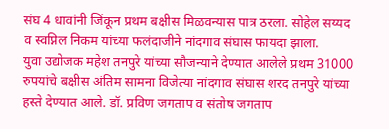संघ 4 धावांनी जिंकून प्रथम बक्षीस मिळवन्यास पात्र ठरला. सोहेल सय्यद व स्वप्निल निकम यांच्या फलंदाजीने नांदगाव संघास फायदा झाला.
युवा उद्योजक महेश तनपुरे यांच्या सौजन्याने देण्यात आलेले प्रथम 31000 रुपयांचे बक्षीस अंतिम सामना विजेत्या नांदगाव संघास शरद तनपुरे यांच्या हस्ते देण्यात आले. डॉ. प्रविण जगताप व संतोष जगताप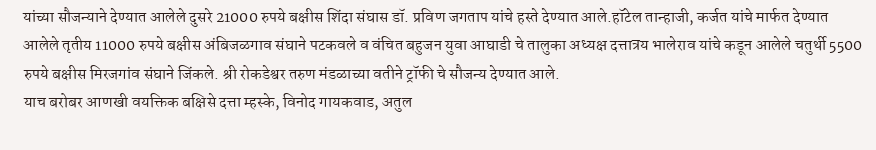यांच्या सौजन्याने देण्यात आलेले दुसरे 21000 रुपये बक्षीस शिंदा संघास डॉ. प्रविण जगताप यांचे हस्ते देण्यात आले.हॉटेल तान्हाजी, कर्जत यांचे मार्फत देण्यात आलेले तृतीय 11000 रुपये बक्षीस अंबिजळगाव संघाने पटकवले व वंचित बहुजन युवा आघाडी चे तालुका अध्यक्ष दत्तात्रय भालेराव यांचे कडून आलेले चतुर्थी 5500 रुपये बक्षीस मिरजगांव संघाने जिंकले. श्री रोकडेश्वर तरुण मंडळाच्या वतीने ट्रॉफी चे सौजन्य देण्यात आले.
याच बरोबर आणखी वयक्तिक बक्षिसे दत्ता म्हस्के, विनोद गायकवाड, अतुल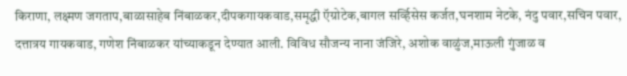किराणा, लक्ष्मण जगताप,बाळासाहेब निंबाळकर,दीपकगायकवाड,समृद्धी ऍग्रोटेक,बागल सर्व्हिसेस कर्जत,घनशाम नेटके, नंदु पवार,सचिन पवार, दत्तात्रय गायकवाड, गणेश निंबाळकर यांच्याकडून देण्यात आली. विविध सौजन्य नाना जंजिरे, अशोक वाळुंज,माऊली गुंजाळ व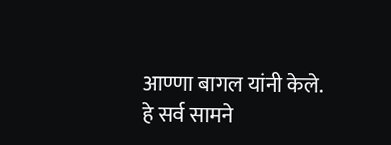आण्णा बागल यांनी केले.
हे सर्व सामने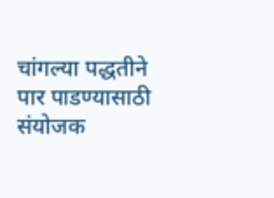चांगल्या पद्धतीने पार पाडण्यासाठी संयोजक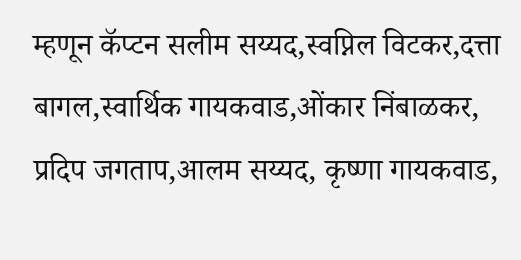म्हणून कॅप्टन सलीम सय्यद,स्वप्निल विटकर,दत्ता बागल,स्वार्थिक गायकवाड,ओंकार निंबाळकर, प्रदिप जगताप,आलम सय्यद, कृष्णा गायकवाड,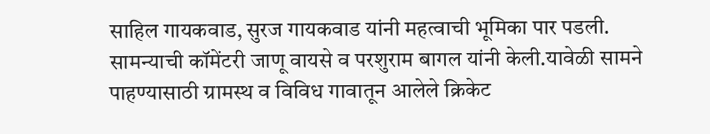साहिल गायकवाड, सुरज गायकवाड यांनी महत्वाची भूमिका पार पडली. सामन्याची कॉमेंटरी जाणू वायसे व परशुराम बागल यांनी केली.यावेळी सामने पाहण्यासाठी ग्रामस्थ व विविध गावातून आलेले क्रिकेट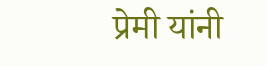प्रेमी यांनी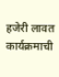हजेरी लावत कार्यक्रमाची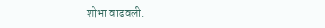शोभा वाढवली.